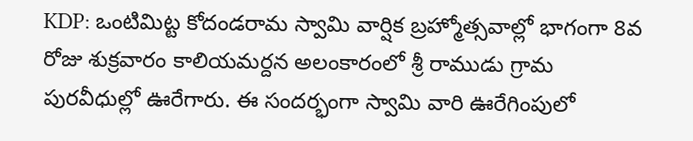KDP: ఒంటిమిట్ట కోదండరామ స్వామి వార్షిక బ్రహ్మోత్సవాల్లో భాగంగా 8వ రోజు శుక్రవారం కాలియమర్దన అలంకారంలో శ్రీ రాముడు గ్రామ పురవీధుల్లో ఊరేగారు. ఈ సందర్భంగా స్వామి వారి ఊరేగింపులో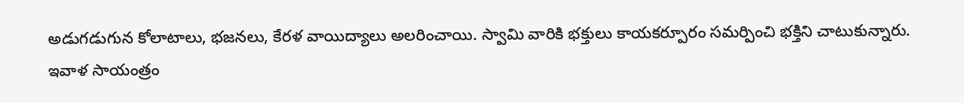అడుగడుగున కోలాటాలు, భజనలు, కేరళ వాయిద్యాలు అలరించాయి. స్వామి వారికి భక్తులు కాయకర్పూరం సమర్పించి భక్తిని చాటుకున్నారు. ఇవాళ సాయంత్రం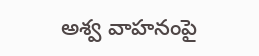అశ్వ వాహనంపై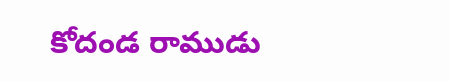కోదండ రాముడు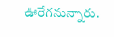ఊరేగనున్నారు.